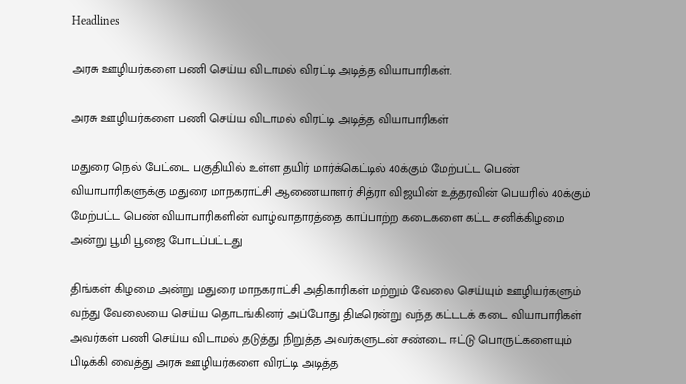Headlines

அரசு ஊழியர்களை பணி செய்ய விடாமல் விரட்டி அடித்த வியாபாரிகள்.

அரசு ஊழியர்களை பணி செய்ய விடாமல் விரட்டி அடித்த வியாபாரிகள்

மதுரை நெல் பேட்டை பகுதியில் உள்ள தயிர் மார்க்கெட்டில் 40க்கும் மேற்பட்ட பெண் வியாபாரிகளுக்கு மதுரை மாநகராட்சி ஆணையாளர் சித்ரா விஜயின் உத்தரவின் பெயரில் 40க்கும் மேற்பட்ட பெண் வியாபாரிகளின் வாழ்வாதாரத்தை காப்பாற்ற கடைகளை கட்ட சனிக்கிழமை அன்று பூமி பூஜை போடப்பட்டது

திங்கள் கிழமை அன்று மதுரை மாநகராட்சி அதிகாரிகள் மற்றும் வேலை செய்யும் ஊழியர்களும் வந்து வேலையை செய்ய தொடங்கினர் அப்போது திடீரென்று வந்த கட்டடக் கடை வியாபாரிகள் அவர்கள் பணி செய்ய விடாமல் தடுத்து நிறுத்த அவர்களுடன் சண்டை ஈட்டு பொருட்களையும் பிடிக்கி வைத்து அரசு ஊழியர்களை விரட்டி அடித்த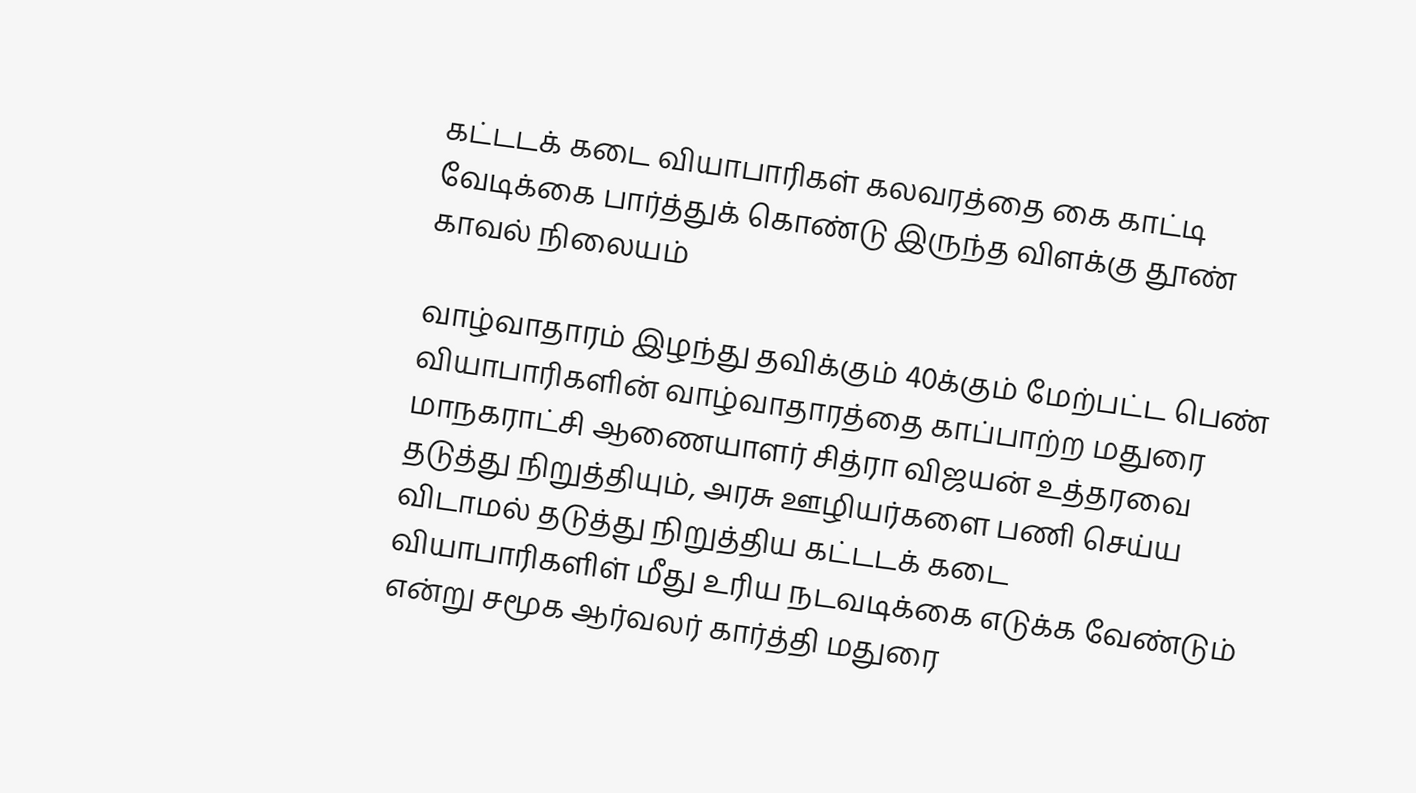கட்டடக் கடை வியாபாரிகள் கலவரத்தை கை காட்டி வேடிக்கை பார்த்துக் கொண்டு இருந்த விளக்கு தூண் காவல் நிலையம்

வாழ்வாதாரம் இழந்து தவிக்கும் 40க்கும் மேற்பட்ட பெண் வியாபாரிகளின் வாழ்வாதாரத்தை காப்பாற்ற மதுரை மாநகராட்சி ஆணையாளர் சித்ரா விஜயன் உத்தரவை தடுத்து நிறுத்தியும், அரசு ஊழியர்களை பணி செய்ய விடாமல் தடுத்து நிறுத்திய கட்டடக் கடை வியாபாரிகளிள் மீது உரிய நடவடிக்கை எடுக்க வேண்டும் என்று சமூக ஆர்வலர் கார்த்தி மதுரை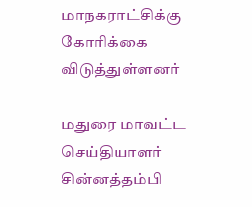மாநகராட்சிக்கு கோரிக்கை விடுத்துள்ளனர்

மதுரை மாவட்ட செய்தியாளர் சின்னத்தம்பி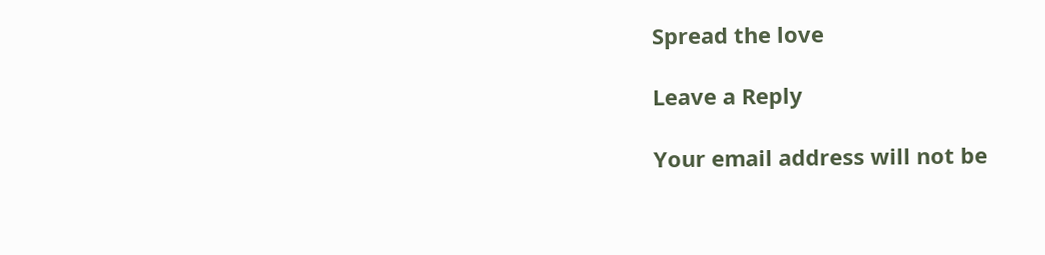Spread the love

Leave a Reply

Your email address will not be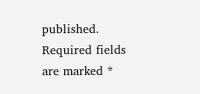published. Required fields are marked *